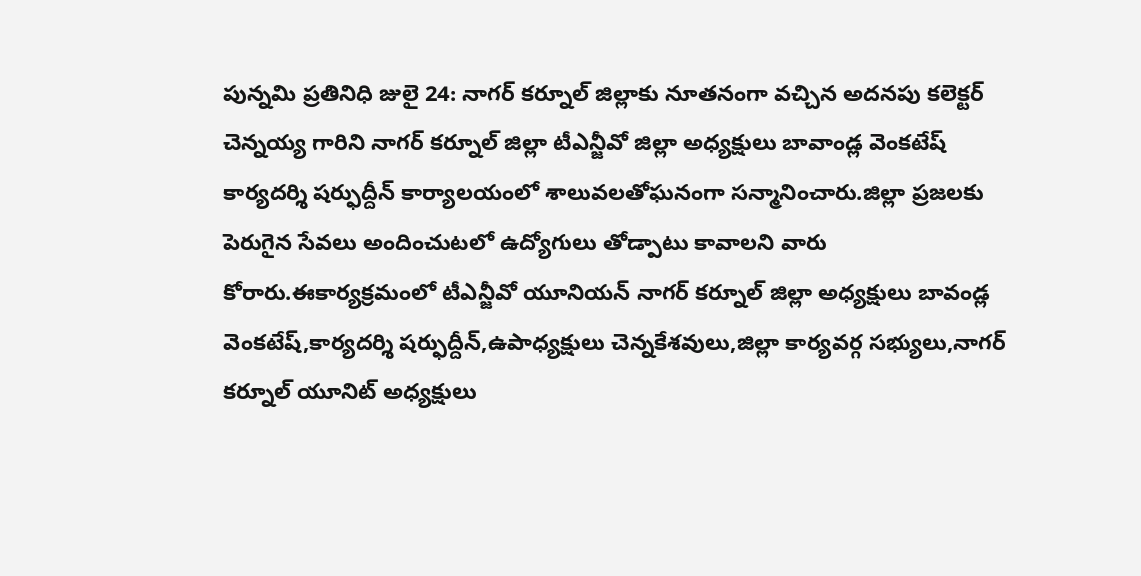పున్నమి ప్రతినిధి జులై 24: నాగర్ కర్నూల్ జిల్లాకు నూతనంగా వచ్చిన అదనపు కలెక్టర్ చెన్నయ్య గారిని నాగర్ కర్నూల్ జిల్లా టీఎన్జీవో జిల్లా అధ్యక్షులు బావాండ్ల వెంకటేష్ కార్యదర్శి షర్ఫుద్దీన్ కార్యాలయంలో శాలువలతోఘనంగా సన్మానించారు.జిల్లా ప్రజలకు పెరుగైన సేవలు అందించుటలో ఉద్యోగులు తోడ్పాటు కావాలని వారు కోరారు.ఈకార్యక్రమంలో టీఎన్జీవో యూనియన్ నాగర్ కర్నూల్ జిల్లా అధ్యక్షులు బావండ్ల వెంకటేష్,కార్యదర్శి షర్ఫుద్దీన్,ఉపాధ్యక్షులు చెన్నకేశవులు,జిల్లా కార్యవర్గ సభ్యులు,నాగర్ కర్నూల్ యూనిట్ అధ్యక్షులు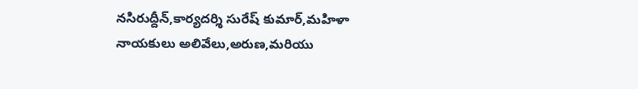నసిరుద్దీన్,కార్యదర్శి సురేష్ కుమార్,మహిళా నాయకులు అలివేలు,అరుణ,మరియు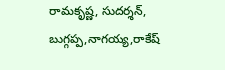రామకృష్ణ, సుదర్శన్, బుగ్గప్ప,నాగయ్య,రాకేష్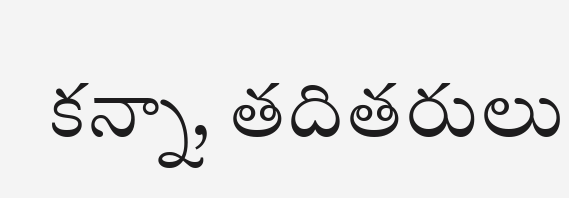కన్నా, తదితరులు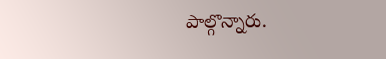పాల్గొన్నారు.